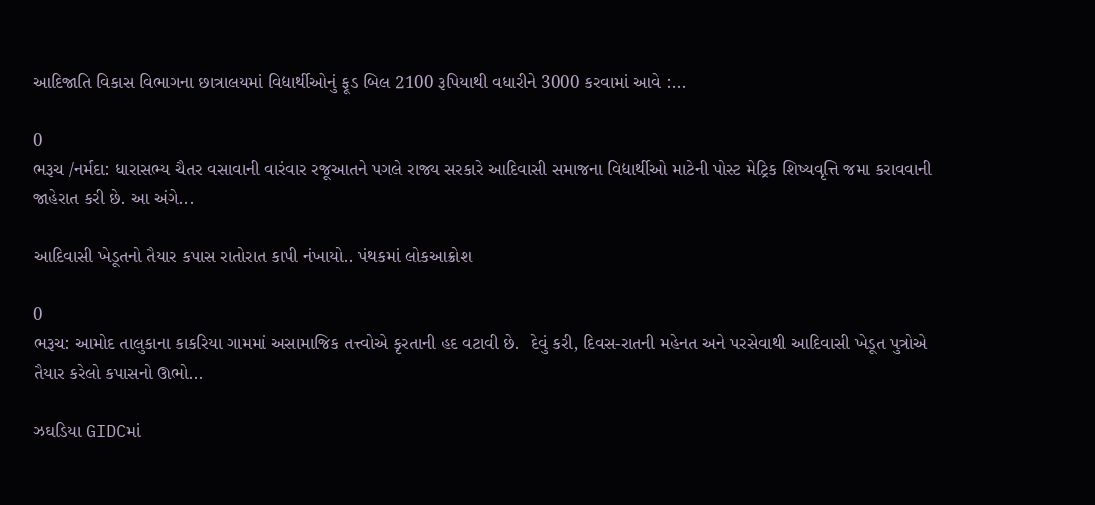આદિજાતિ વિકાસ વિભાગના છાત્રાલયમાં વિદ્યાર્થીઓનું ફૂડ બિલ 2100 રૂપિયાથી વધારીને 3000 કરવામાં આવે :...

0
ભરૂચ /નર્મદા: ધારાસભ્ય ચૈતર વસાવાની વારંવાર રજૂઆતને પગલે રાજ્ય સરકારે આદિવાસી સમાજના વિદ્યાર્થીઓ માટેની પોસ્ટ મેટ્રિક શિષ્યવૃત્તિ જમા કરાવવાની જાહેરાત કરી છે. આ અંગે...

આદિવાસી ખેડૂતનો તૈયાર કપાસ રાતોરાત કાપી નંખાયો.. પંથકમાં લોકઆક્રોશ

0
ભરૂચ: આમોદ તાલુકાના કાકરિયા ગામમાં અસામાજિક તત્ત્વોએ કૃરતાની હદ વટાવી છે.  દેવું કરી, દિવસ-રાતની મહેનત અને પરસેવાથી આદિવાસી ખેડૂત પુત્રોએ તૈયાર કરેલો કપાસનો ઊભો...

ઝઘડિયા GIDCમાં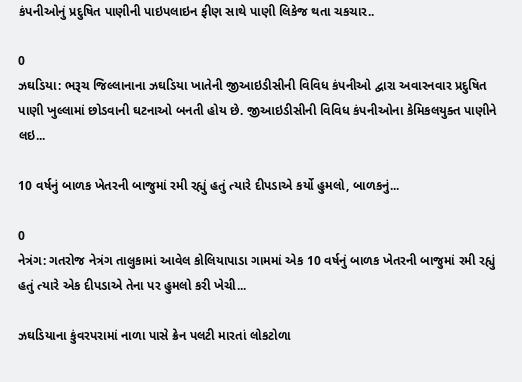કંપનીઓનું પ્રદુષિત પાણીની પાઇપલાઇન ફીણ સાથે પાણી લિકેજ થતા ચકચાર..

0
ઝઘડિયા: ભરૂચ જિલ્લાનાના ઝઘડિયા ખાતેની જીઆઇડીસીની વિવિધ કંપનીઓ દ્વારા અવારનવાર પ્રદુષિત પાણી ખુલ્લામાં છોડવાની ઘટનાઓ બનતી હોય છે. જીઆઇડીસીની વિવિધ કંપનીઓના કેમિકલયુક્ત પાણીને લઇ...

10 વર્ષનું બાળક ખેતરની બાજુમાં રમી રહ્યું હતું ત્યારે દીપડાએ કર્યો હુમલો, બાળકનું...

0
નેત્રંગ: ગતરોજ નેત્રંગ તાલુકામાં આવેલ કોલિયાપાડા ગામમાં એક 10 વર્ષનું બાળક ખેતરની બાજુમાં રમી રહ્યું હતું ત્યારે એક દીપડાએ તેના પર હુમલો કરી ખેચી...

ઝઘડિયાના કુંવરપરામાં નાળા પાસે ક્રેન પલટી મારતાં લોકટોળા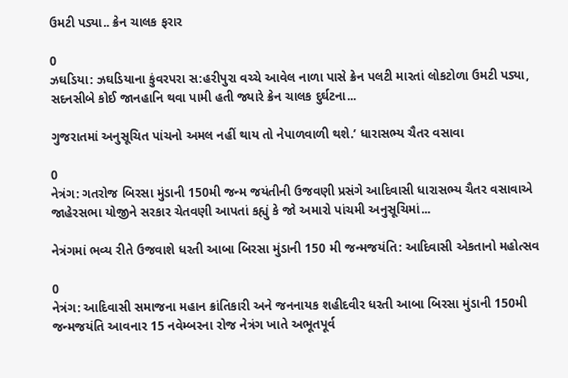ઉમટી પડ્યા.. ક્રેન ચાલક ફરાર

0
ઝઘડિયા: ઝઘડિયાના કુંવરપરા સ:હરીપુરા વચ્ચે આવેલ નાળા પાસે ક્રેન પલટી મારતાં લોકટોળા ઉમટી પડ્યા, સદનસીબે કોઈ જાનહાનિ થવા પામી હતી જ્યારે ક્રેન ચાલક દુર્ઘટના...

ગુજરાતમાં અનુસૂચિત પાંચનો અમલ નહીં થાય તો નેપાળવાળી થશે.’ ધારાસભ્ય ચૈતર વસાવા

0
નેત્રંગ: ગતરોજ બિરસા મુંડાની 150મી જન્મ જયંતીની ઉજવણી પ્રસંગે આદિવાસી ધારાસભ્ય ચૈતર વસાવાએ જાહેરસભા યોજીને સરકાર ચેતવણી આપતાં કહ્યું કે જો અમારો પાંચમી અનુસૂચિમાં...

નેત્રંગમાં ભવ્ય રીતે ઉજવાશે ધરતી આબા બિરસા મુંડાની 150 મી જન્મજયંતિ: આદિવાસી એકતાનો મહોત્સવ

0
નેત્રંગ: આદિવાસી સમાજના મહાન ક્રાંતિકારી અને જનનાયક શહીદવીર ધરતી આબા બિરસા મુંડાની 150મી જન્મજયંતિ આવનાર 15 નવેમ્બરના રોજ નેત્રંગ ખાતે અભૂતપૂર્વ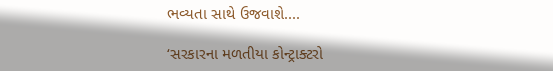ભવ્યતા સાથે ઉજવાશે....

‘સરકારના મળતીયા કોન્ટ્રાક્ટરો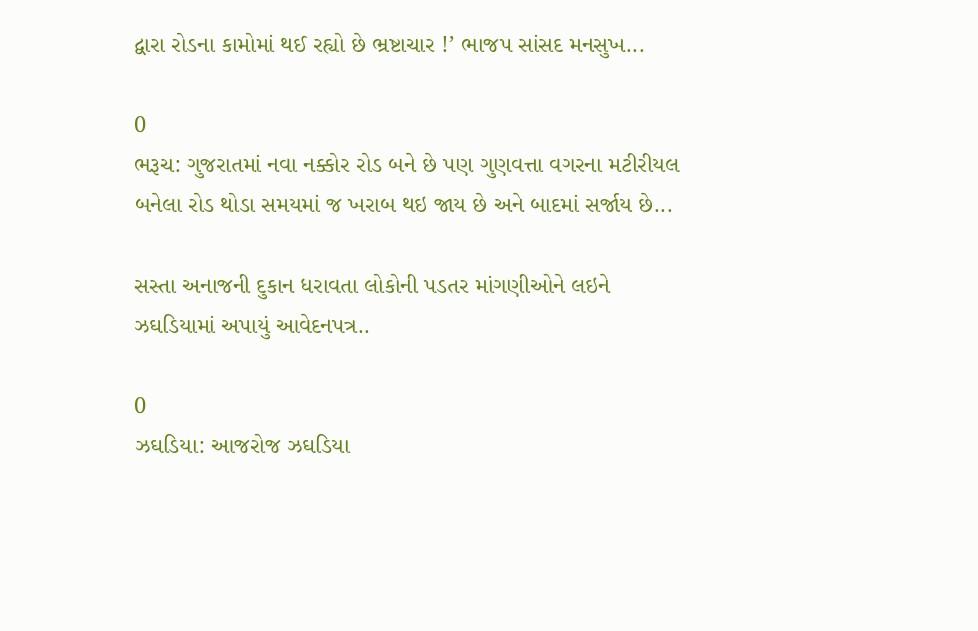દ્વારા રોડના કામોમાં થઈ રહ્યો છે ભ્રષ્ટાચાર !’ ભાજપ સાંસદ મનસુખ...

0
ભરૂચ: ગુજરાતમાં નવા નક્કોર રોડ બને છે પણ ગુણવત્તા વગરના મટીરીયલ બનેલા રોડ થોડા સમયમાં જ ખરાબ થઇ જાય છે અને બાદમાં સર્જાય છે...

સસ્તા અનાજની દુકાન ધરાવતા લોકોની પડતર માંગણીઓને લઇને ઝઘડિયામાં અપાયું આવેદનપત્ર..

0
ઝઘડિયા: આજરોજ ઝઘડિયા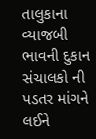તાલુકાના વ્યાજબી ભાવની દુકાન સંચાલકો ની પડતર માંગને લઈને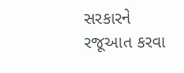સરકારને રજૂઆત કરવા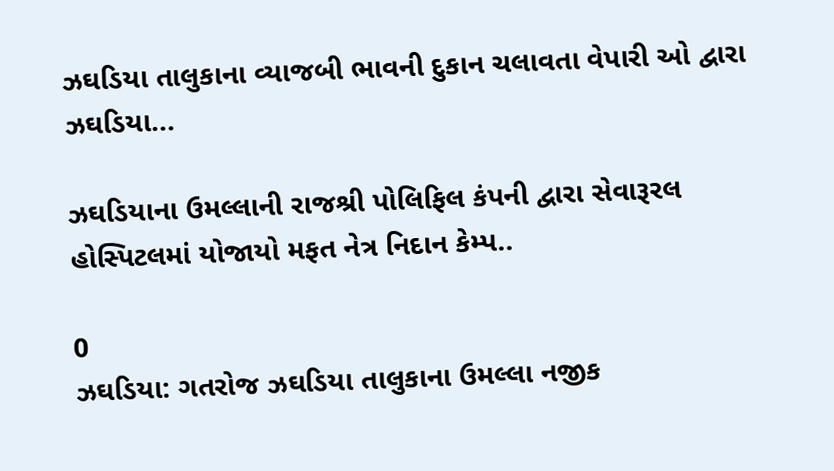ઝઘડિયા તાલુકાના વ્યાજબી ભાવની દુકાન ચલાવતા વેપારી ઓ દ્વારા ઝઘડિયા...

ઝઘડિયાના ઉમલ્લાની રાજશ્રી પોલિફિલ કંપની દ્વારા સેવારૂરલ હોસ્પિટલમાં યોજાયો મફત નેત્ર નિદાન કેમ્પ..

0
ઝઘડિયા: ગતરોજ ઝઘડિયા તાલુકાના ઉમલ્લા નજીક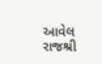આવેલ રાજશ્રી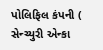પોલિફિલ કંપની ( સેન્ચ્યુરી એન્કા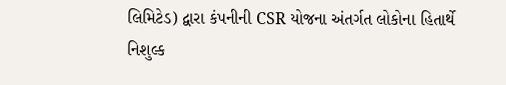લિમિટેડ) દ્વારા કંપનીની CSR યોજના અંતર્ગત લોકોના હિતાર્થે નિશુલ્ક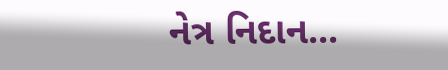નેત્ર નિદાન...